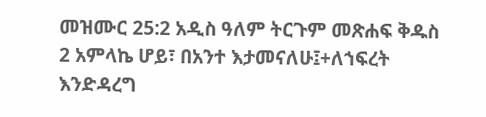መዝሙር 25:2 አዲስ ዓለም ትርጉም መጽሐፍ ቅዱስ 2 አምላኬ ሆይ፣ በአንተ እታመናለሁ፤+ለኀፍረት እንድዳረግ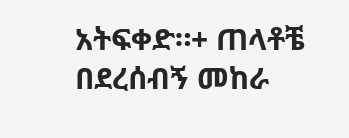አትፍቀድ።+ ጠላቶቼ በደረሰብኝ መከራ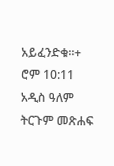አይፈንድቁ።+ ሮም 10:11 አዲስ ዓለም ትርጉም መጽሐፍ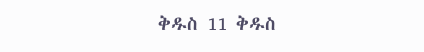ቅዱስ 11 ቅዱስ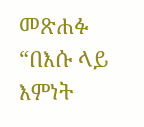መጽሐፉ “በእሱ ላይ እምነት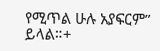የሚጥል ሁሉ አያፍርም” ይላል።+